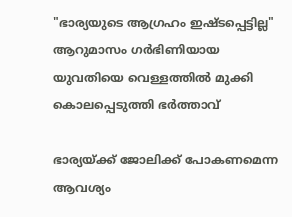"ഭാര്യയുടെ ആഗ്രഹം ഇഷ്ടപ്പെട്ടില്ല" ആറുമാസം ഗർഭിണിയായ യുവതിയെ വെള്ളത്തിൽ മുക്കി കൊലപ്പെടുത്തി ഭർത്താവ്

ഭാര്യയ്ക്ക് ജോലിക്ക് പോകണമെന്ന ആവശ്യം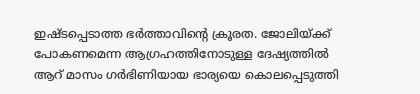ഇഷ്ടപ്പെടാത്ത ഭർത്താവിന്റെ ക്രൂരത. ജോലിയ്ക്ക് പോകണമെന്ന ആഗ്രഹത്തിനോടുള്ള ദേഷ്യത്തിൽ ആറ് മാസം ഗർഭിണിയായ ഭാര്യയെ കൊലപ്പെടുത്തി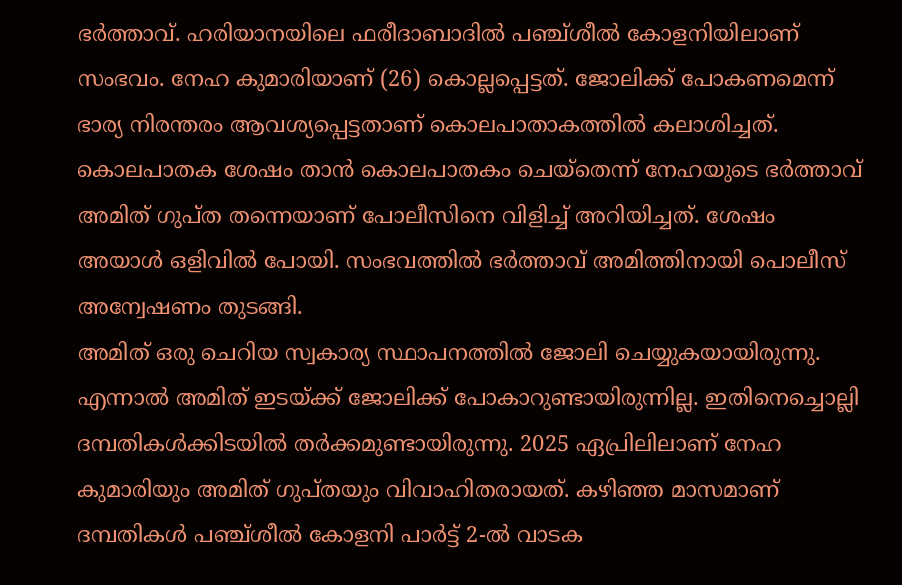ഭർത്താവ്. ഹരിയാനയിലെ ഫരീദാബാദിൽ പഞ്ച്ശീൽ കോളനിയിലാണ് സംഭവം. നേഹ കുമാരിയാണ് (26) കൊല്ലപ്പെട്ടത്. ജോലിക്ക് പോകണമെന്ന് ഭാര്യ നിരന്തരം ആവശ്യപ്പെട്ടതാണ് കൊലപാതാകത്തിൽ കലാശിച്ചത്. കൊലപാതക ശേഷം താൻ കൊലപാതകം ചെയ്തെന്ന് നേഹയുടെ ഭർത്താവ് അമിത് ഗുപ്ത തന്നെയാണ് പോലീസിനെ വിളിച്ച് അറിയിച്ചത്. ശേഷം അയാൾ ഒളിവിൽ പോയി. സംഭവത്തിൽ ഭർത്താവ് അമിത്തിനായി പൊലീസ് അന്വേഷണം തുടങ്ങി.
അമിത് ഒരു ചെറിയ സ്വകാര്യ സ്ഥാപനത്തിൽ ജോലി ചെയ്യുകയായിരുന്നു. എന്നാൽ അമിത് ഇടയ്ക്ക് ജോലിക്ക് പോകാറുണ്ടായിരുന്നില്ല. ഇതിനെച്ചൊല്ലി ദമ്പതികൾക്കിടയിൽ തർക്കമുണ്ടായിരുന്നു. 2025 ഏപ്രിലിലാണ് നേഹ കുമാരിയും അമിത് ഗുപ്തയും വിവാഹിതരായത്. കഴിഞ്ഞ മാസമാണ് ദമ്പതികൾ പഞ്ച്ശീൽ കോളനി പാർട്ട് 2-ൽ വാടക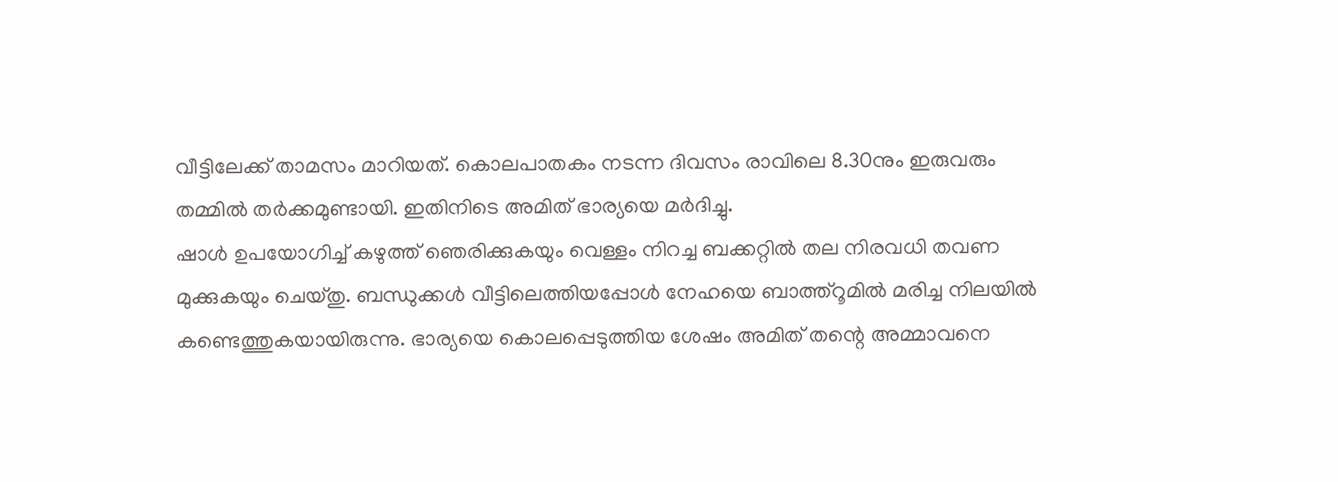വീട്ടിലേക്ക് താമസം മാറിയത്. കൊലപാതകം നടന്ന ദിവസം രാവിലെ 8.30നും ഇരുവരും തമ്മിൽ തർക്കമുണ്ടായി. ഇതിനിടെ അമിത് ഭാര്യയെ മർദിച്ചു.
ഷാൾ ഉപയോഗിച്ച് കഴുത്ത് ഞെരിക്കുകയും വെള്ളം നിറച്ച ബക്കറ്റിൽ തല നിരവധി തവണ മുക്കുകയും ചെയ്തു. ബന്ധുക്കൾ വീട്ടിലെത്തിയപ്പോൾ നേഹയെ ബാത്ത്റൂമിൽ മരിച്ച നിലയിൽ കണ്ടെത്തുകയായിരുന്നു. ഭാര്യയെ കൊലപ്പെടുത്തിയ ശേഷം അമിത് തന്റെ അമ്മാവനെ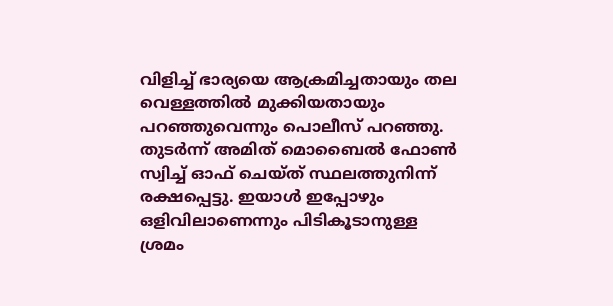വിളിച്ച് ഭാര്യയെ ആക്രമിച്ചതായും തല വെള്ളത്തിൽ മുക്കിയതായും പറഞ്ഞുവെന്നും പൊലീസ് പറഞ്ഞു. തുടർന്ന് അമിത് മൊബൈൽ ഫോൺ സ്വിച്ച് ഓഫ് ചെയ്ത് സ്ഥലത്തുനിന്ന് രക്ഷപ്പെട്ടു. ഇയാൾ ഇപ്പോഴും ഒളിവിലാണെന്നും പിടികൂടാനുള്ള ശ്രമം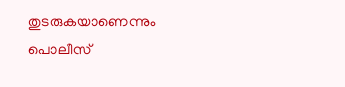തുടരുകയാണെന്നും പൊലീസ്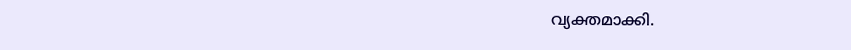വ്യക്തമാക്കി.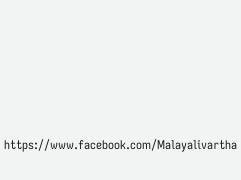https://www.facebook.com/Malayalivartha